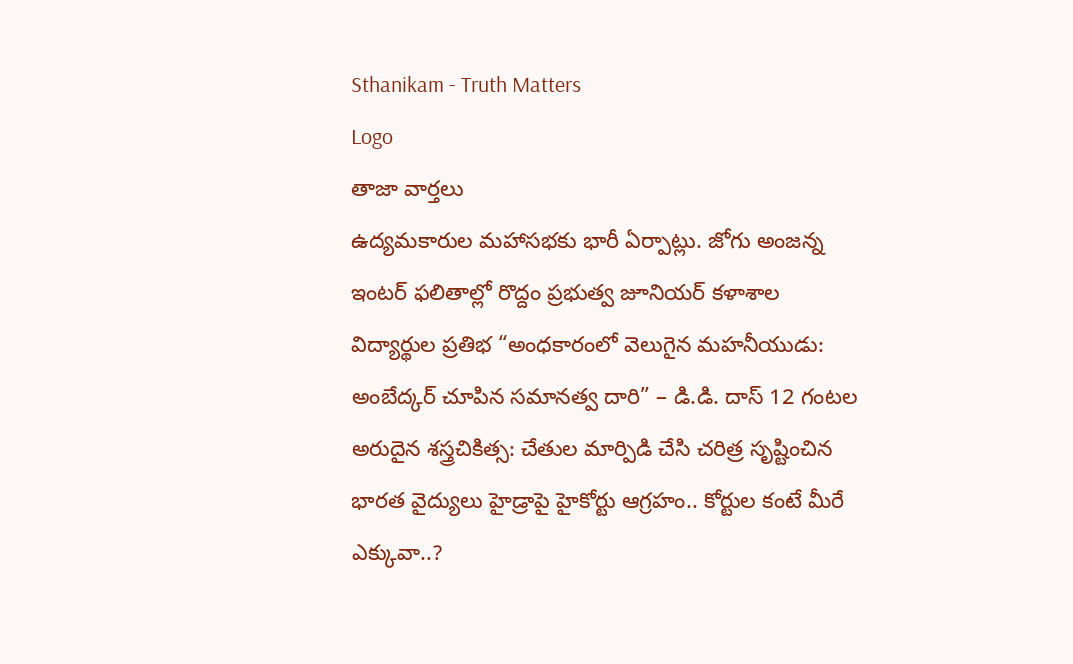Sthanikam - Truth Matters
Logo
తాజా వార్తలు
ఉద్యమకారుల మహాసభకు భారీ ఏర్పాట్లు. జోగు అంజన్న ఇంటర్ ఫలితాల్లో రొద్దం ప్రభుత్వ జూనియర్ కళాశాల విద్యార్థుల ప్రతిభ “అంధకారంలో వెలుగైన మహనీయుడు: అంబేద్కర్ చూపిన సమానత్వ దారి” – డి.డి. దాస్ 12 గంటల అరుదైన శస్త్రచికిత్స: చేతుల మార్పిడి చేసి చరిత్ర సృష్టించిన భారత వైద్యులు హైడ్రాపై హైకోర్టు ఆగ్రహం.. కోర్టుల కంటే మీరే ఎక్కువా..?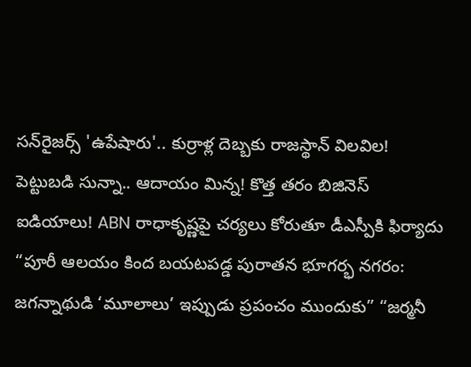సన్‌రైజర్స్ 'ఉపేషారు'.. కుర్రాళ్ల దెబ్బకు రాజస్థాన్ విలవిల! పెట్టుబడి సున్నా.. ఆదాయం మిన్న! కొత్త తరం బిజినెస్ ఐడియాలు! ABN రాధాకృష్ణపై చర్యలు కోరుతూ డీఎస్పీకి ఫిర్యాదు “పూరీ ఆలయం కింద బయటపడ్డ పురాతన భూగర్భ నగరం: జగన్నాథుడి ‘మూలాలు’ ఇప్పుడు ప్రపంచం ముందుకు” “జర్మనీ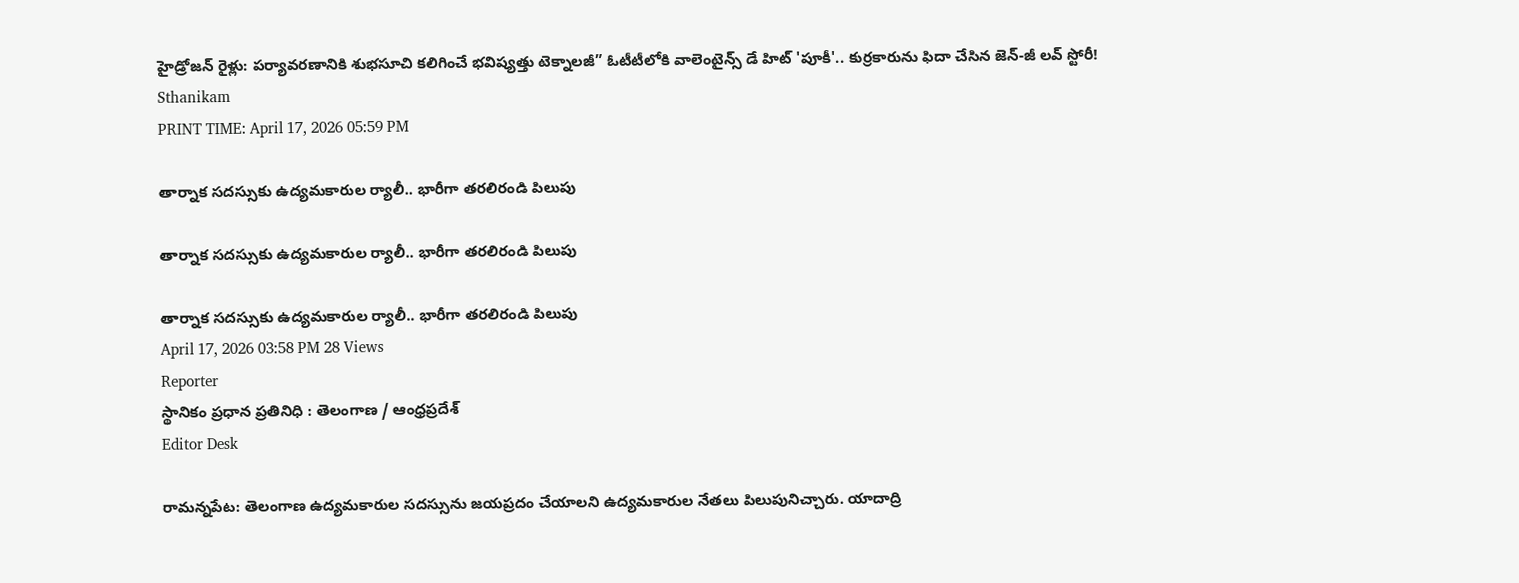హైడ్రోజన్ రైళ్లు: పర్యావరణానికి శుభసూచి కలిగించే భవిష్యత్తు టెక్నాలజీ” ఓటీటీలోకి వాలెంటైన్స్ డే హిట్ 'పూకీ'.. కుర్రకారును ఫిదా చేసిన జెన్-జీ లవ్ స్టోరీ!
Sthanikam
PRINT TIME: April 17, 2026 05:59 PM

తార్నాక సదస్సుకు ఉద్యమకారుల ర్యాలీ.. భారీగా తరలిరండి పిలుపు

తార్నాక సదస్సుకు ఉద్యమకారుల ర్యాలీ.. భారీగా తరలిరండి పిలుపు

తార్నాక సదస్సుకు ఉద్యమకారుల ర్యాలీ.. భారీగా తరలిరండి పిలుపు
April 17, 2026 03:58 PM 28 Views
Reporter
స్థానికం ప్రధాన ప్రతినిధి : తెలంగాణ / ఆంధ్రప్రదేశ్
Editor Desk

రామన్నపేట: తెలంగాణ ఉద్యమకారుల సదస్సును జయప్రదం చేయాలని ఉద్యమకారుల నేతలు పిలుపునిచ్చారు. యాదాద్రి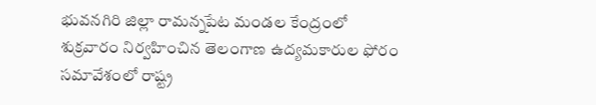భువనగిరి జిల్లా రామన్నపేట మండల కేంద్రంలో శుక్రవారం నిర్వహించిన తెలంగాణ ఉద్యమకారుల ఫోరం సమావేశంలో రాష్ట్ర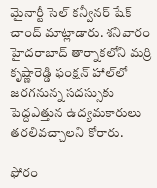మైనార్టీ సెల్ కన్వీనర్ షేక్ చాంద్ మాట్లాడారు. శనివారం హైదరాబాద్ తార్నాకలోని మర్రి కృష్ణారెడ్డి ఫంక్షన్ హాల్‌లో జరగనున్న సదస్సుకు పెద్దఎత్తున ఉద్యమకారులు తరలివచ్చాలని కోరారు.

ఫోరం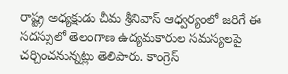రాష్ట్ర అధ్యక్షుడు చీమ శ్రీనివాస్ ఆధ్వర్యంలో జరిగే ఈ సదస్సులో తెలంగాణ ఉద్యమకారుల సమస్యలపై చర్చించనున్నట్లు తెలిపారు. కాంగ్రెస్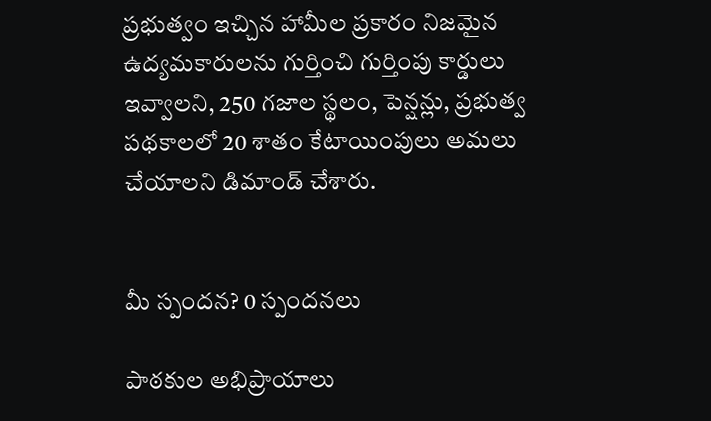ప్రభుత్వం ఇచ్చిన హామీల ప్రకారం నిజమైన ఉద్యమకారులను గుర్తించి గుర్తింపు కార్డులు ఇవ్వాలని, 250 గజాల స్థలం, పెన్షన్లు, ప్రభుత్వ పథకాలలో 20 శాతం కేటాయింపులు అమలు చేయాలని డిమాండ్ చేశారు.


మీ స్పందన? 0 స్పందనలు

పాఠకుల అభిప్రాయాలు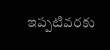ఇప్పటివరకు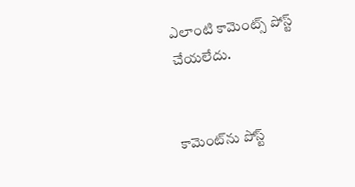ఎలాంటి కామెంట్స్ పోస్ట్ చేయలేదు.


కామెంట్‌ను పోస్ట్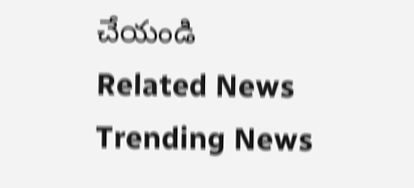చేయండి
Related News
Trending News